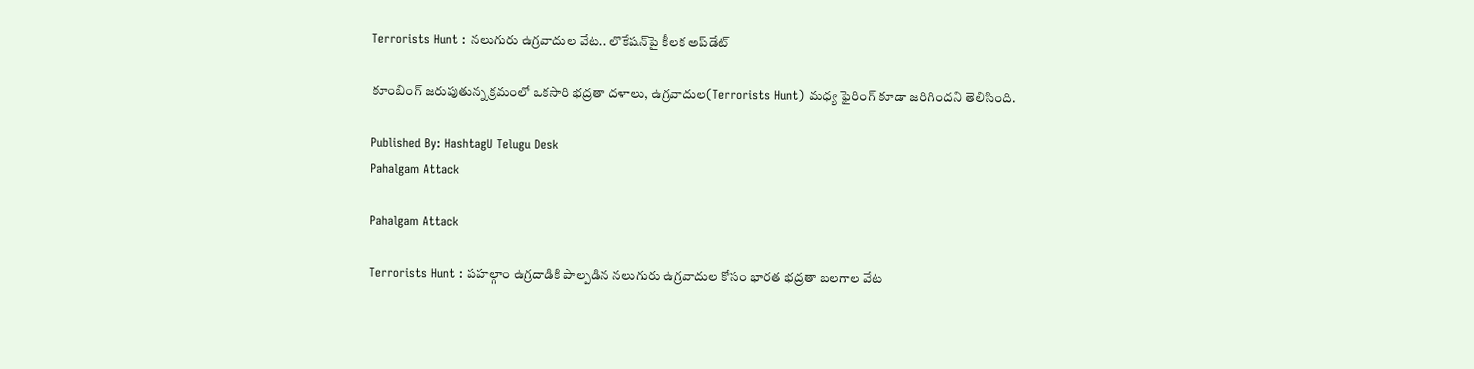Terrorists Hunt : నలుగురు ఉగ్రవాదుల వేట.. లొకేషన్‌‌‌పై కీలక అప్‌డేట్

కూంబింగ్ జరుపుతున్న క్రమంలో ఒకసారి భద్రతా దళాలు, ఉగ్రవాదుల(Terrorists Hunt) మధ్య ఫైరింగ్ కూడా జరిగిందని తెలిసింది.

Published By: HashtagU Telugu Desk
Pahalgam Attack

Pahalgam Attack

Terrorists Hunt : పహల్గాం ఉగ్రదాడికి పాల్పడిన నలుగురు ఉగ్రవాదుల కోసం భారత భద్రతా బలగాల వేట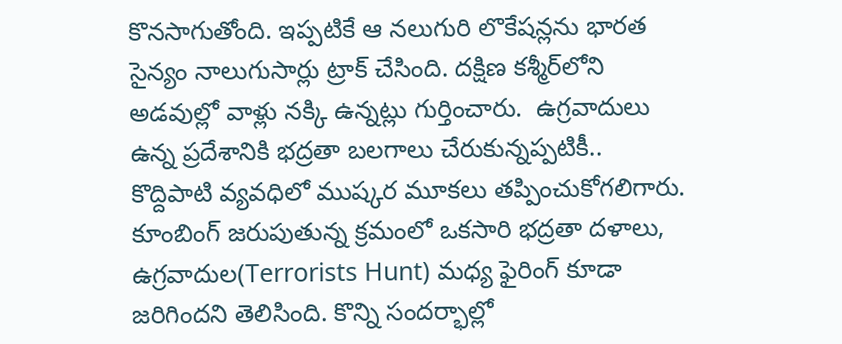కొనసాగుతోంది. ఇప్పటికే ఆ నలుగురి లొకేషన్లను భారత సైన్యం నాలుగుసార్లు ట్రాక్‌ చేసింది. దక్షిణ కశ్మీర్‌లోని అడవుల్లో వాళ్లు నక్కి ఉన్నట్లు గుర్తించారు.  ఉగ్రవాదులు ఉన్న ప్రదేశానికి భద్రతా బలగాలు చేరుకున్నప్పటికీ..  కొద్దిపాటి వ్యవధిలో ముష్కర మూకలు తప్పించుకోగలిగారు. కూంబింగ్ జరుపుతున్న క్రమంలో ఒకసారి భద్రతా దళాలు, ఉగ్రవాదుల(Terrorists Hunt) మధ్య ఫైరింగ్ కూడా జరిగిందని తెలిసింది. కొన్ని సందర్భాల్లో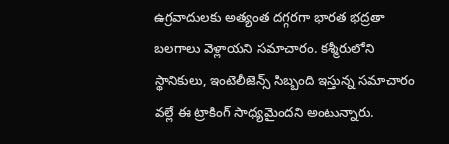ఉగ్రవాదులకు అత్యంత దగ్గరగా భారత భద్రతా బలగాలు వెళ్లాయని సమాచారం. కశ్మీరులోని స్థానికులు, ఇంటెలీజెన్స్ సిబ్బంది ఇస్తున్న సమాచారం వల్లే ఈ ట్రాకింగ్ సాధ్యమైందని అంటున్నారు.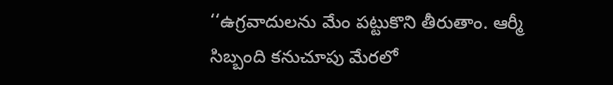‘‘ఉగ్రవాదులను మేం పట్టుకొని తీరుతాం. ఆర్మీ సిబ్బంది కనుచూపు మేరలో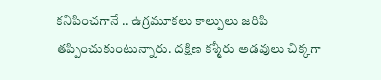కనిపించగానే .. ఉగ్రమూకలు కాల్పులు జరిపి తప్పించుకుంటున్నారు. దక్షిణ కశ్మీరు అడవులు చిక్కగా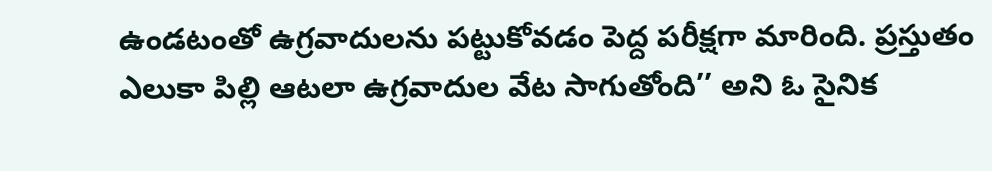ఉండటంతో ఉగ్రవాదులను పట్టుకోవడం పెద్ద పరీక్షగా మారింది. ప్రస్తుతం  ఎలుకా పిల్లి ఆటలా ఉగ్రవాదుల వేట సాగుతోంది’’ అని ఓ సైనిక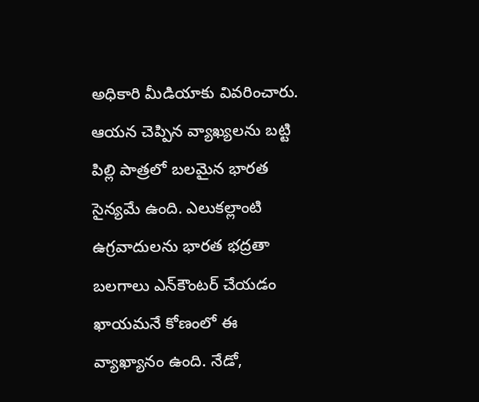అధికారి మీడియాకు వివరించారు. ఆయన చెప్పిన వ్యాఖ్యలను బట్టి పిల్లి పాత్రలో బలమైన భారత సైన్యమే ఉంది. ఎలుకల్లాంటి ఉగ్రవాదులను భారత భద్రతా బలగాలు ఎన్‌కౌంటర్ చేయడం ఖాయమనే కోణంలో ఈ వ్యాఖ్యానం ఉంది. నేడో,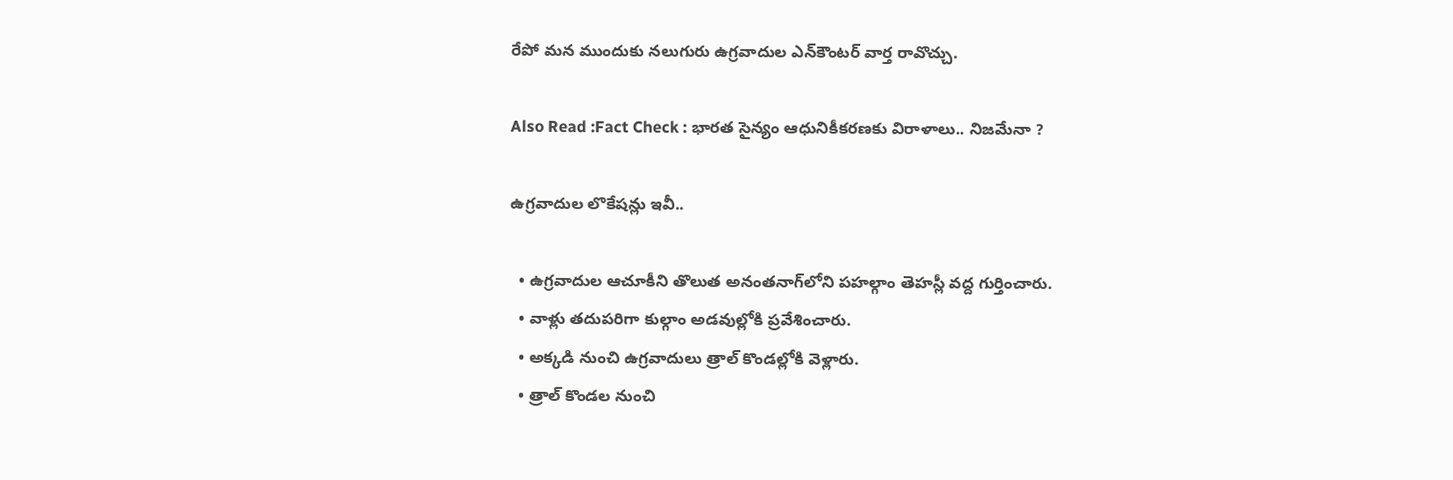రేపో మన ముందుకు నలుగురు ఉగ్రవాదుల ఎన్‌కౌంటర్ వార్త రావొచ్చు.

Also Read :Fact Check : భారత సైన్యం ఆధునికీకరణకు విరాళాలు.. నిజమేనా ?

ఉగ్రవాదుల లొకేషన్లు ఇవీ..

  • ఉగ్రవాదుల ఆచూకీని తొలుత అనంతనాగ్‌లోని పహల్గాం తెహస్లీ వద్ద గుర్తించారు.
  • వాళ్లు తదుపరిగా కుల్గాం అడవుల్లోకి ప్రవేశించారు.
  • అక్కడి నుంచి ఉగ్రవాదులు త్రాల్‌ కొండల్లోకి వెళ్లారు.
  • త్రాల్ కొండల నుంచి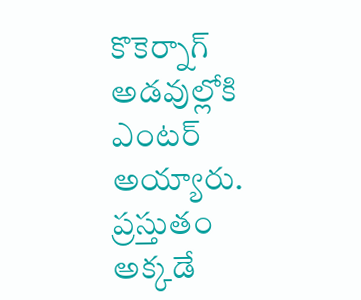కొకెర్నాగ్‌ అడవుల్లోకి ఎంటర్ అయ్యారు. ప్రస్తుతం అక్కడే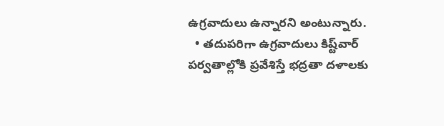ఉగ్రవాదులు ఉన్నారని అంటున్నారు.
  • తదుపరిగా ఉగ్రవాదులు కిష్ట్‌వార్‌ పర్వతాల్లోకి ప్రవేశిస్తే భద్రతా దళాలకు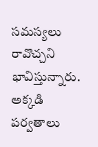సమస్యలు రావొచ్చని భావిస్తున్నారు. అక్కడి పర్వతాలు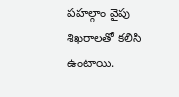పహల్గాం వైపు శిఖరాలతో కలిసి ఉంటాయి.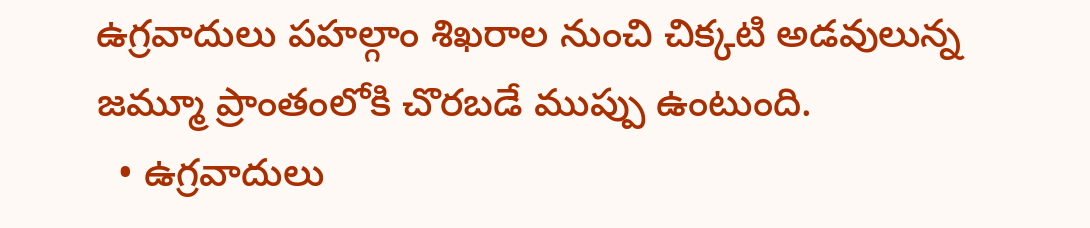ఉగ్రవాదులు పహల్గాం శిఖరాల నుంచి చిక్కటి అడవులున్న జమ్మూ ప్రాంతంలోకి చొరబడే ముప్పు ఉంటుంది.
  • ఉగ్రవాదులు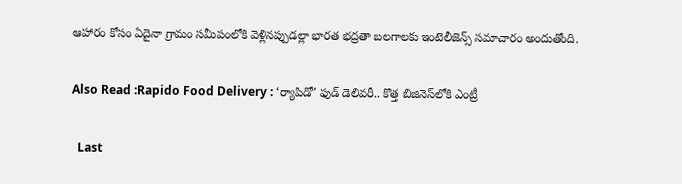ఆహారం కోసం ఏదైనా గ్రామం సమీపంలోకి వెళ్లినప్పుడల్లా భారత భద్రతా బలగాలకు ఇంటెలీజెన్స్ సమాచారం అందుతోంది.

Also Read :Rapido Food Delivery : ‘ర్యాపిడో’ ఫుడ్‌ డెలివరీ.. కొత్త బిజినెస్‌లోకి ఎంట్రీ

  Last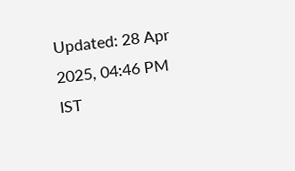Updated: 28 Apr 2025, 04:46 PM IST